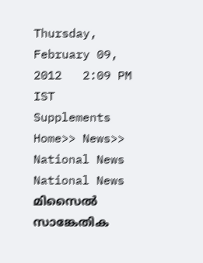Thursday, February 09, 2012   2:09 PM IST
Supplements
Home>> News>> National News
National News
മിസൈല്‍ സാങ്കേതിക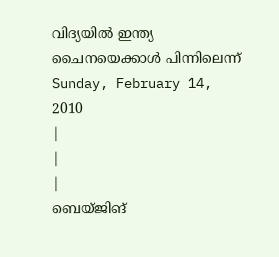വിദ്യയില്‍ ഇന്ത്യ ചൈനയെക്കാള്‍ പിന്നിലെന്ന്
Sunday, February 14, 2010
|
|
|
ബെയ്ജിങ്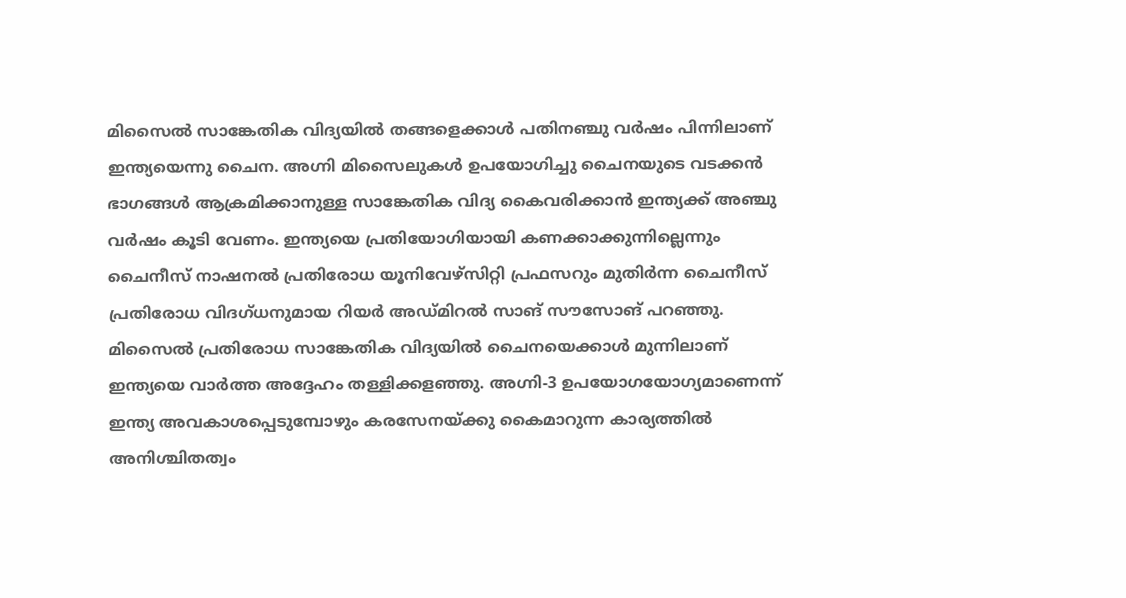മിസൈല്‍ സാങ്കേതിക വിദ്യയില്‍ തങ്ങളെക്കാള്‍ പതിനഞ്ചു വര്‍ഷം പിന്നിലാണ് ഇന്ത്യയെന്നു ചൈന. അഗ്നി മിസൈലുകള്‍ ഉപയോഗിച്ചു ചൈനയുടെ വടക്കന്‍ ഭാഗങ്ങള്‍ ആക്രമിക്കാനുള്ള സാങ്കേതിക വിദ്യ കൈവരിക്കാന്‍ ഇന്ത്യക്ക് അഞ്ചു വര്‍ഷം കൂടി വേണം. ഇന്ത്യയെ പ്രതിയോഗിയായി കണക്കാക്കുന്നില്ലെന്നും ചൈനീസ് നാഷനല്‍ പ്രതിരോധ യൂനിവേഴ്സിറ്റി പ്രഫസറും മുതിര്‍ന്ന ചൈനീസ് പ്രതിരോധ വിദഗ്ധനുമായ റിയര്‍ അഡ്മിറല്‍ സാങ് സൗസോങ് പറഞ്ഞു. മിസൈല്‍ പ്രതിരോധ സാങ്കേതിക വിദ്യയില്‍ ചൈനയെക്കാള്‍ മുന്നിലാണ് ഇന്ത്യയെ വാര്‍ത്ത അദ്ദേഹം തള്ളിക്കളഞ്ഞു. അഗ്നി-3 ഉപയോഗയോഗ്യമാണെന്ന് ഇന്ത്യ അവകാശപ്പെടുമ്പോഴും കരസേനയ്ക്കു കൈമാറുന്ന കാര്യത്തില്‍ അനിശ്ചിതത്വം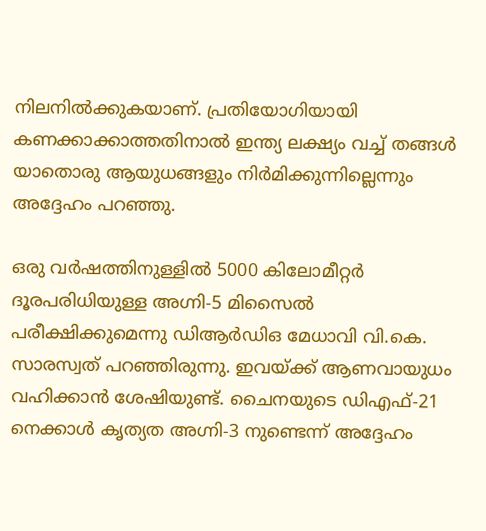നിലനില്‍ക്കുകയാണ്. പ്രതിയോഗിയായി കണക്കാക്കാത്തതിനാല്‍ ഇന്ത്യ ലക്ഷ്യം വച്ച് തങ്ങള്‍ യാതൊരു ആയുധങ്ങളും നിര്‍മിക്കുന്നില്ലെന്നും അദ്ദേഹം പറഞ്ഞു.

ഒരു വര്‍ഷത്തിനുള്ളില്‍ 5000 കിലോമീറ്റര്‍ ദൂരപരിധിയുള്ള അഗ്നി-5 മിസൈല്‍ പരീക്ഷിക്കുമെന്നു ഡിആര്‍ഡിഒ മേധാവി വി.കെ. സാരസ്വത് പറഞ്ഞിരുന്നു. ഇവയ്ക്ക് ആണവായുധം വഹിക്കാന്‍ ശേഷിയുണ്ട്. ചൈനയുടെ ഡിഎഫ്-21 നെക്കാള്‍ കൃത്യത അഗ്നി-3 നുണ്ടെന്ന് അദ്ദേഹം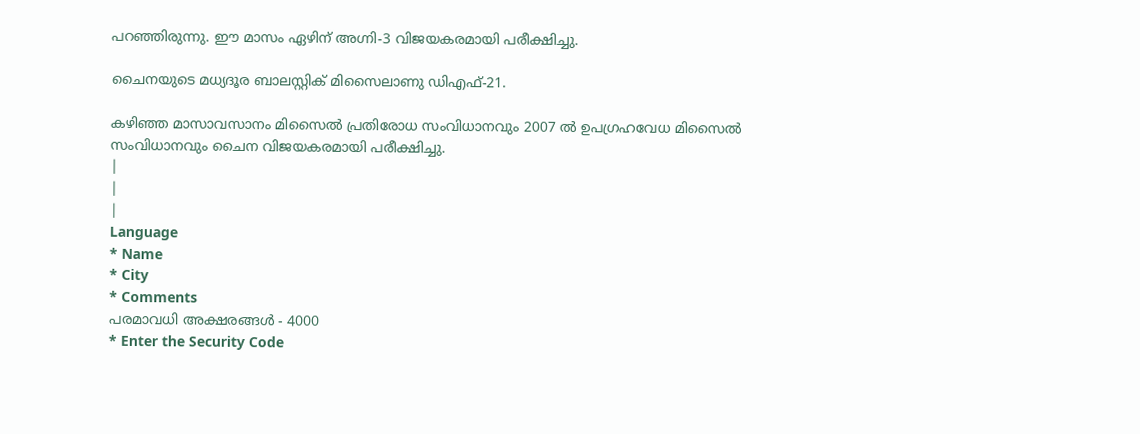പറഞ്ഞിരുന്നു. ഈ മാസം ഏഴിന് അഗ്നി-3 വിജയകരമായി പരീക്ഷിച്ചു.

ചൈനയുടെ മധ്യദൂര ബാലസ്റ്റിക് മിസൈലാണു ഡിഎഫ്-21.

കഴിഞ്ഞ മാസാവസാനം മിസൈല്‍ പ്രതിരോധ സംവിധാനവും 2007 ല്‍ ഉപഗ്രഹവേധ മിസൈല്‍ സംവിധാനവും ചൈന വിജയകരമായി പരീക്ഷിച്ചു.
|
|
|
Language
* Name
* City
* Comments
പരമാവധി അക്ഷരങ്ങള്‍ - 4000
* Enter the Security Code